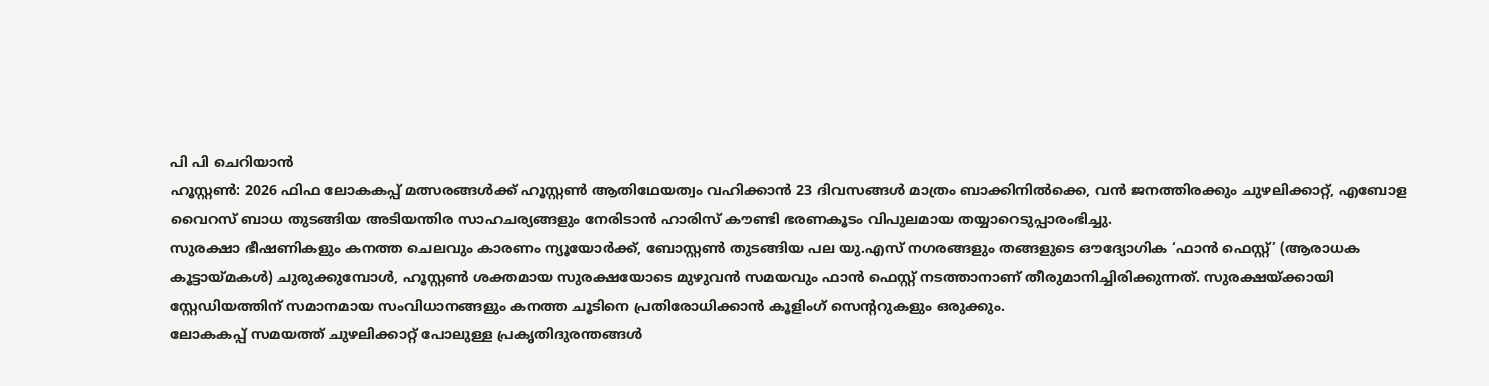പി പി ചെറിയാൻ
ഹൂസ്റ്റൺ: 2026 ഫിഫ ലോകകപ്പ് മത്സരങ്ങൾക്ക് ഹൂസ്റ്റൺ ആതിഥേയത്വം വഹിക്കാൻ 23 ദിവസങ്ങൾ മാത്രം ബാക്കിനിൽക്കെ, വൻ ജനത്തിരക്കും ചുഴലിക്കാറ്റ്, എബോള വൈറസ് ബാധ തുടങ്ങിയ അടിയന്തിര സാഹചര്യങ്ങളും നേരിടാൻ ഹാരിസ് കൗണ്ടി ഭരണകൂടം വിപുലമായ തയ്യാറെടുപ്പാരംഭിച്ചു.
സുരക്ഷാ ഭീഷണികളും കനത്ത ചെലവും കാരണം ന്യൂയോർക്ക്, ബോസ്റ്റൺ തുടങ്ങിയ പല യു.എസ് നഗരങ്ങളും തങ്ങളുടെ ഔദ്യോഗിക ‘ഫാൻ ഫെസ്റ്റ്’ (ആരാധക കൂട്ടായ്മകൾ) ചുരുക്കുമ്പോൾ, ഹൂസ്റ്റൺ ശക്തമായ സുരക്ഷയോടെ മുഴുവൻ സമയവും ഫാൻ ഫെസ്റ്റ് നടത്താനാണ് തീരുമാനിച്ചിരിക്കുന്നത്. സുരക്ഷയ്ക്കായി സ്റ്റേഡിയത്തിന് സമാനമായ സംവിധാനങ്ങളും കനത്ത ചൂടിനെ പ്രതിരോധിക്കാൻ കൂളിംഗ് സെന്ററുകളും ഒരുക്കും.
ലോകകപ്പ് സമയത്ത് ചുഴലിക്കാറ്റ് പോലുള്ള പ്രകൃതിദുരന്തങ്ങൾ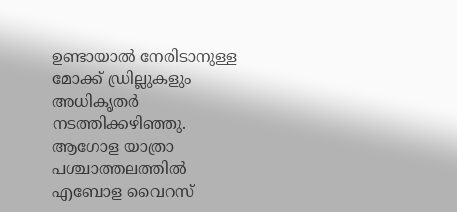ഉണ്ടായാൽ നേരിടാനുള്ള മോക്ക് ഡ്രില്ലുകളും അധികൃതർ നടത്തിക്കഴിഞ്ഞു. ആഗോള യാത്രാ പശ്ചാത്തലത്തിൽ എബോള വൈറസ്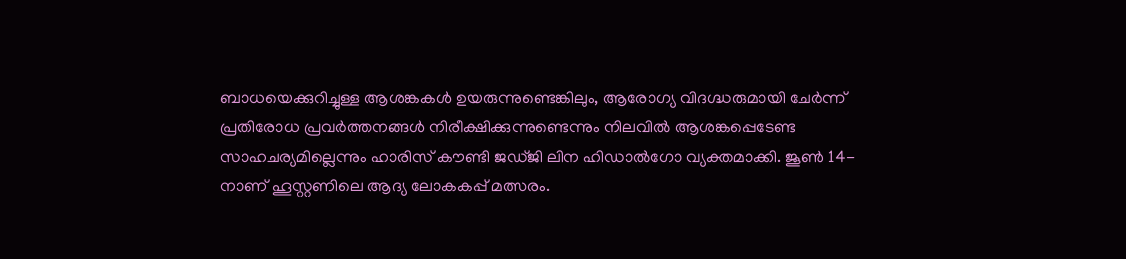ബാധയെക്കുറിച്ചുള്ള ആശങ്കകൾ ഉയരുന്നുണ്ടെങ്കിലും, ആരോഗ്യ വിദഗ്ദ്ധരുമായി ചേർന്ന് പ്രതിരോധ പ്രവർത്തനങ്ങൾ നിരീക്ഷിക്കുന്നുണ്ടെന്നും നിലവിൽ ആശങ്കപ്പെടേണ്ട സാഹചര്യമില്ലെന്നും ഹാരിസ് കൗണ്ടി ജഡ്ജി ലിന ഹിഡാൽഗോ വ്യക്തമാക്കി. ജൂൺ 14-നാണ് ഹൂസ്റ്റണിലെ ആദ്യ ലോകകപ്പ് മത്സരം.